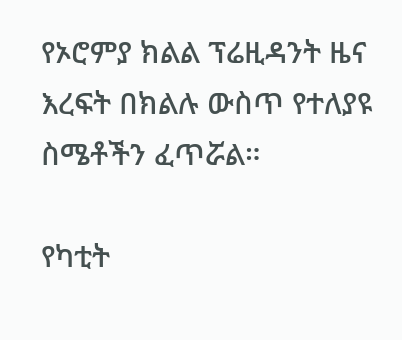የኦሮምያ ክልል ፕሬዚዳንት ዜና እረፍት በክልሉ ውስጥ የተለያዩ ስሜቶችን ፈጥሯል።

የካቲት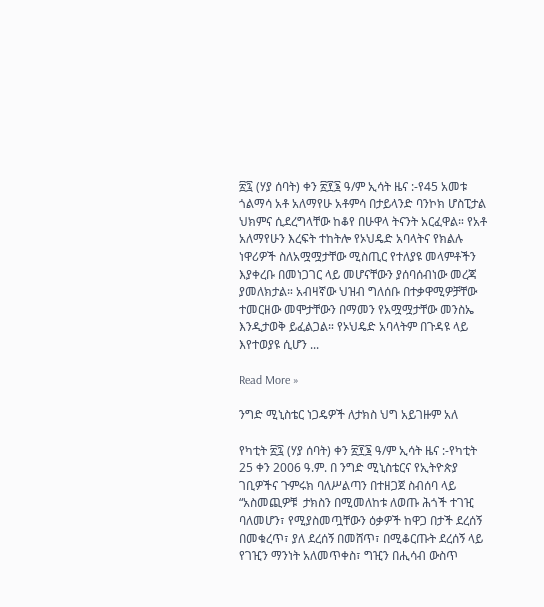፳፯ (ሃያ ሰባት) ቀን ፳፻፮ ዓ/ም ኢሳት ዜና :-የ45 አመቱ ጎልማሳ አቶ አለማየሁ አቶምሳ በታይላንድ ባንኮክ ሆስፒታል ህክምና ሲደረግላቸው ከቆየ በሁዋላ ትናንት አርፈዋል። የአቶ አለማየሁን እረፍት ተከትሎ የኦህዴድ አባላትና የክልሉ ነዋሪዎች ስለአሟሟታቸው ሚስጢር የተለያዩ መላምቶችን እያቀረቡ በመነጋገር ላይ መሆናቸውን ያሰባሰብነው መረጃ ያመለክታል። አብዛኛው ህዝብ ግለሰቡ በተቃዋሚዎቻቸው ተመርዘው መሞታቸውን በማመን የአሟሟታቸው መንስኤ እንዲታወቅ ይፈልጋል። የኦህዴድ አባላትም በጉዳዩ ላይ እየተወያዩ ሲሆን ...

Read More »

ንግድ ሚኒስቴር ነጋዴዎች ለታክስ ህግ አይገዙም አለ

የካቲት ፳፯ (ሃያ ሰባት) ቀን ፳፻፮ ዓ/ም ኢሳት ዜና :-የካቲት 25 ቀን 2006 ዓ.ም. በ ንግድ ሚኒስቴርና የኢትዮጵያ ገቢዎችና ጉምሩክ ባለሥልጣን በተዘጋጀ ስብሰባ ላይ  “አስመጪዎቹ  ታክስን በሚመለከቱ ለወጡ ሕጎች ተገዢ ባለመሆን፣ የሚያስመጧቸውን ዕቃዎች ከዋጋ በታች ደረሰኝ በመቁረጥ፣ ያለ ደረሰኝ በመሸጥ፣ በሚቆርጡት ደረሰኝ ላይ የገዢን ማንነት አለመጥቀስ፣ ግዢን በሒሳብ ውስጥ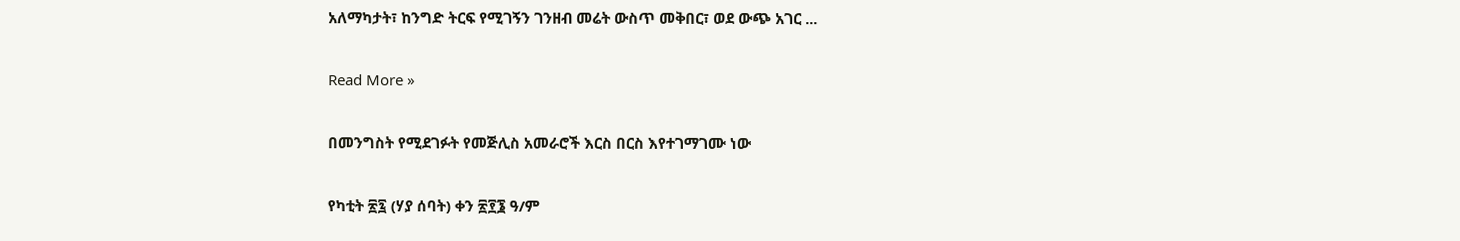አለማካታት፣ ከንግድ ትርፍ የሚገኝን ገንዘብ መሬት ውስጥ መቅበር፣ ወደ ውጭ አገር ...

Read More »

በመንግስት የሚደገፉት የመጅሊስ አመራሮች እርስ በርስ እየተገማገሙ ነው

የካቲት ፳፯ (ሃያ ሰባት) ቀን ፳፻፮ ዓ/ም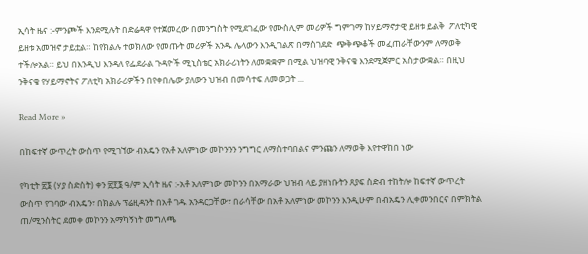ኢሳት ዜና :-ምንጮች እንደሚሉት በድሬዳዋ የተጀመረው በመንግስት የሚደገፈው የሙስሊም መሪዎች ግምገማ ከሃይማኖታዊ ይዘቱ ይልቅ  ፖለቲካዊ ይዘቱ አመዝኖ ታይቷል። ከየክልሉ ተወክለው የመጡት መሪዎች አንዱ ሌላውን እንዲገልጽ በማስገደድ  ጭቅጭቆች መፈጠራቸውንም ለማወቅ ተችሎአል። ይህ በእንዲህ እንዳለ የፌደራል ጉዳዮች ሚኒስቴር አክራሪነትን ለመቋቋም በሚል ህዝባዊ ንቅናቄ እንደሚጀምር አስታውቋል። በዚህ ንቅናቄ የሃይማኖትና ፖለቲካ አክራሪዎችን በየቀበሌው ያለውን ህዝብ በመሳተፍ ለመወጋት ...

Read More »

በከፍተኛ ውጥረት ውስጥ የሚገኘው ብአዴን የአቶ አለምነው መኮንንን ንግግር ለማስተባበልና ምንጩን ለማወቅ እየተዋከበ ነው

የካቲት ፳፮ (ሃያ ስድስት) ቀን ፳፻፮ ዓ/ም ኢሳት ዜና :-አቶ አለምነው መኮንን በአማራው ህዝብ ላይ ያዘነቡትን ጸያፍ ስድብ ተከትሎ ከፍተኛ ውጥረት ውስጥ የገባው ብአዴን፣ በክልሉ ፕሬዚዳንት በአቶ ገዱ አንዳርጋቸው፣ በራሳቸው በአቶ አለምነው መኮንን እንዲሁም በብአዴን ሊቀመንበርና በምክትል ጠ/ሚንስትር ደመቀ መኮንን አማካኝነት መግለጫ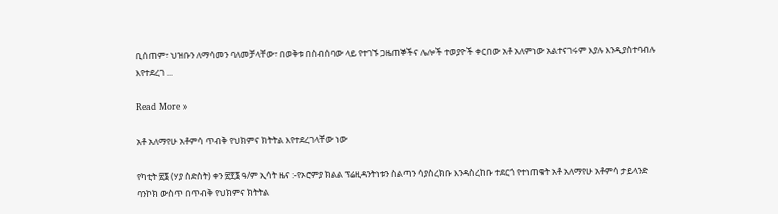ቢሰጠም፣ ህዝቡን ለማሳመን ባለመቻላቸው፣ በወቅቱ በስብሰባው ላይ የተገኙ ጋዜጠኞችና ሌሎች ተወያዮች ቀርበው አቶ አለምነው አልተናገሩም እያሉ እንዲያስተባብሉ እየተደረገ ...

Read More »

አቶ አለማየሁ አቶምሳ ጥብቅ የህክምና ክትትል እየተደረገላቸው ነው

የካቲት ፳፮ (ሃያ ስድስት) ቀን ፳፻፮ ዓ/ም ኢሳት ዜና :-የኦሮምያ ክልል ፕሬዚዳንትነቱን ስልጣን ሳያስረክቡ እንዳስረከቡ ተደርጎ የተነጠቁት አቶ አለማየሁ አቶምሳ ታይላንድ ባንኮክ ውስጥ በጥብቅ የህክምና ክትትል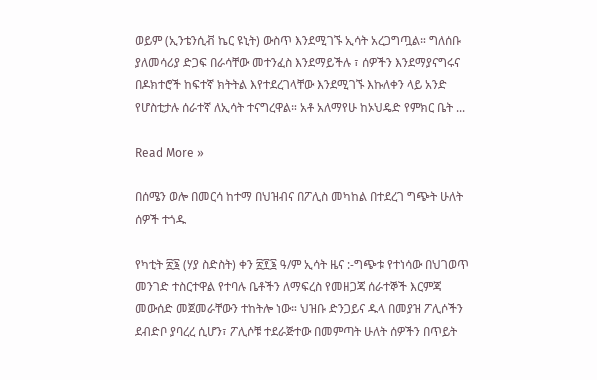ወይም (ኢንቴንሲቭ ኬር ዩኒት) ውስጥ እንደሚገኙ ኢሳት አረጋግጧል። ግለሰቡ ያለመሳሪያ ድጋፍ በራሳቸው መተንፈስ እንደማይችሉ ፣ ሰዎችን እንደማያናግሩና በዶክተሮች ከፍተኛ ክትትል እየተደረገላቸው እንደሚገኙ እኩለቀን ላይ አንድ የሆስቲታሉ ሰራተኛ ለኢሳት ተናግረዋል። አቶ አለማየሁ ከኦህዴድ የምክር ቤት ...

Read More »

በሰሜን ወሎ በመርሳ ከተማ በህዝብና በፖሊስ መካከል በተደረገ ግጭት ሁለት ሰዎች ተጎዱ

የካቲት ፳፮ (ሃያ ስድስት) ቀን ፳፻፮ ዓ/ም ኢሳት ዜና :-ግጭቱ የተነሳው በህገወጥ መንገድ ተስርተዋል የተባሉ ቤቶችን ለማፍረስ የመዘጋጃ ሰራተኞች እርምጃ መውሰድ መጀመራቸውን ተከትሎ ነው። ህዝቡ ድንጋይና ዱላ በመያዝ ፖሊሶችን ደብድቦ ያባረረ ሲሆን፣ ፖሊሶቹ ተደራጅተው በመምጣት ሁለት ሰዎችን በጥይት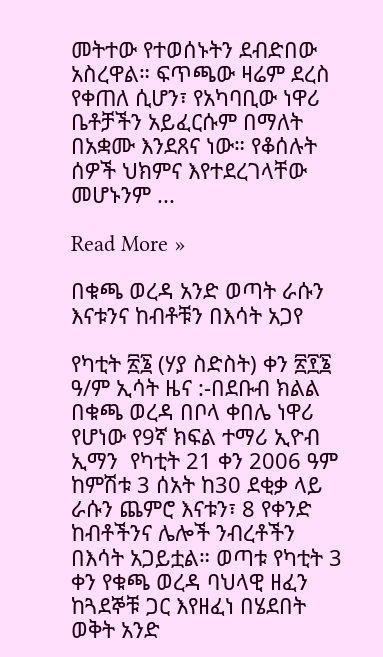መትተው የተወሰኑትን ደብድበው አስረዋል። ፍጥጫው ዛሬም ደረስ የቀጠለ ሲሆን፣ የአካባቢው ነዋሪ ቤቶቻችን አይፈርሱም በማለት በአቋሙ እንደጸና ነው። የቆሰሉት ሰዎች ህክምና እየተደረገላቸው መሆኑንም ...

Read More »

በቁጫ ወረዳ አንድ ወጣት ራሱን እናቱንና ከብቶቹን በእሳት አጋየ

የካቲት ፳፮ (ሃያ ስድስት) ቀን ፳፻፮ ዓ/ም ኢሳት ዜና :-በደቡብ ክልል በቁጫ ወረዳ በቦላ ቀበሌ ነዋሪ የሆነው የ9ኛ ክፍል ተማሪ ኢዮብ ኢማን  የካቲት 21 ቀን 2006 ዓም ከምሽቱ 3 ሰአት ከ30 ደቂቃ ላይ ራሱን ጨምሮ እናቱን፣ 8 የቀንድ ከብቶችንና ሌሎች ንብረቶችን በእሳት አጋይቷል። ወጣቱ የካቲት 3 ቀን የቁጫ ወረዳ ባህላዊ ዘፈን ከጓደኞቹ ጋር እየዘፈነ በሄደበት ወቅት አንድ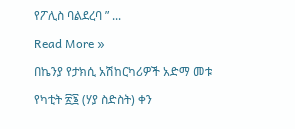የፖሊስ ባልደረባ ” ...

Read More »

በኬንያ የታክሲ አሽከርካሪዎች አድማ መቱ

የካቲት ፳፮ (ሃያ ስድስት) ቀን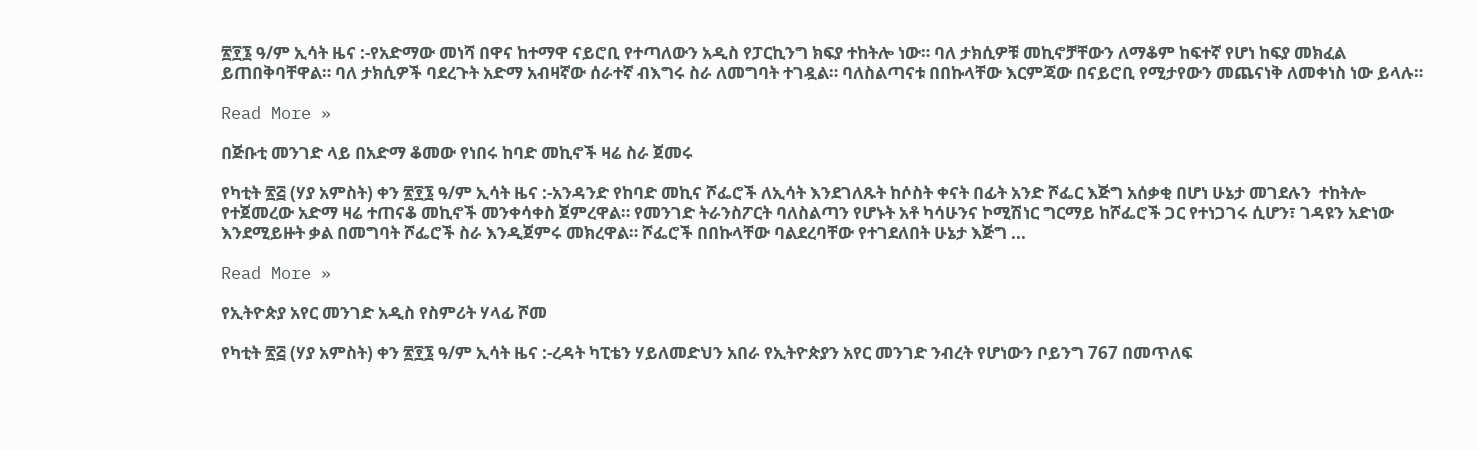፳፻፮ ዓ/ም ኢሳት ዜና :-የአድማው መነሻ በዋና ከተማዋ ናይሮቢ የተጣለውን አዲስ የፓርኪንግ ክፍያ ተከትሎ ነው። ባለ ታክሲዎቹ መኪኖቻቸውን ለማቆም ከፍተኛ የሆነ ከፍያ መክፈል ይጠበቅባቸዋል። ባለ ታክሲዎች ባደረጉት አድማ አብዛኛው ሰራተኛ ብእግሩ ስራ ለመግባት ተገዷል። ባለስልጣናቱ በበኩላቸው እርምጃው በናይሮቢ የሚታየውን መጨናነቅ ለመቀነስ ነው ይላሉ።

Read More »

በጅቡቲ መንገድ ላይ በአድማ ቆመው የነበሩ ከባድ መኪኖች ዛሬ ስራ ጀመሩ

የካቲት ፳፭ (ሃያ አምስት) ቀን ፳፻፮ ዓ/ም ኢሳት ዜና :-አንዳንድ የከባድ መኪና ሾፌሮች ለኢሳት እንደገለጹት ከሶስት ቀናት በፊት አንድ ሾፌር እጅግ አሰቃቂ በሆነ ሁኔታ መገደሉን  ተከትሎ  የተጀመረው አድማ ዛሬ ተጠናቆ መኪኖች መንቀሳቀስ ጀምረዋል። የመንገድ ትራንስፖርት ባለስልጣን የሆኑት አቶ ካሳሁንና ኮሚሽነር ግርማይ ከሾፌሮች ጋር የተነጋገሩ ሲሆን፣ ገዳዩን አድነው እንደሚይዙት ቃል በመግባት ሾፌሮች ስራ እንዲጀምሩ መክረዋል። ሾፌሮች በበኩላቸው ባልደረባቸው የተገደለበት ሁኔታ እጅግ ...

Read More »

የኢትዮጵያ አየር መንገድ አዲስ የስምሪት ሃላፊ ሾመ

የካቲት ፳፭ (ሃያ አምስት) ቀን ፳፻፮ ዓ/ም ኢሳት ዜና :-ረዳት ካፒቴን ሃይለመድህን አበራ የኢትዮጵያን አየር መንገድ ንብረት የሆነውን ቦይንግ 767 በመጥለፍ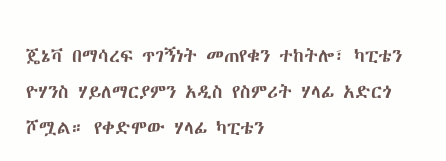ጄኔቫ በማሳረፍ ጥገኝነት መጠየቁን ተከትሎ፣ ካፒቴን ዮሃንስ ሃይለማርያምን አዲስ የስምሪት ሃላፊ አድርጎ ሾሟል። የቀድሞው ሃላፊ ካፒቴን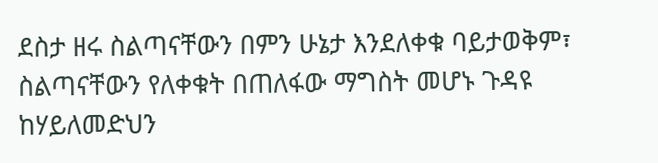ደስታ ዘሩ ስልጣናቸውን በምን ሁኔታ እንደለቀቁ ባይታወቅም፣ ስልጣናቸውን የለቀቁት በጠለፋው ማግስት መሆኑ ጉዳዩ ከሃይለመድህን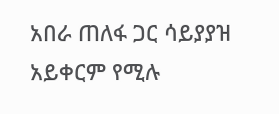አበራ ጠለፋ ጋር ሳይያያዝ አይቀርም የሚሉ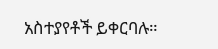አስተያየቶች ይቀርባሉ።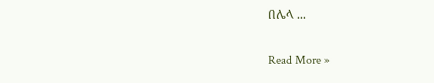በሌላ ...

Read More »